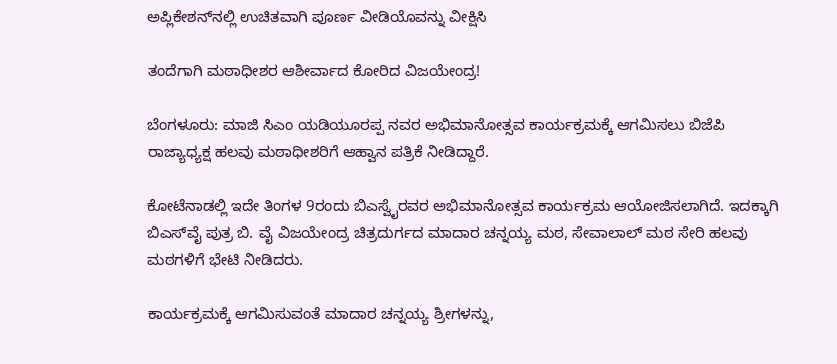ಅಪ್ಲಿಕೇಶನ್‌ನಲ್ಲಿ ಉಚಿತವಾಗಿ ಪೂರ್ಣ ವೀಡಿಯೊವನ್ನು ವೀಕ್ಷಿಸಿ

ತಂದೆಗಾಗಿ ಮಠಾಧೀಶರ ಆಶೀರ್ವಾದ ಕೋರಿದ ವಿಜಯೇಂದ್ರ!

ಬೆಂಗಳೂರು: ಮಾಜಿ ಸಿಎಂ ಯಡಿಯೂರಪ್ಪ ನವರ ಅಭಿಮಾನೋತ್ಸವ ಕಾರ್ಯಕ್ರಮಕ್ಕೆ ಆಗಮಿಸಲು ಬಿಜೆಪಿ ರಾಜ್ಯಾಧ್ಯಕ್ಷ ಹಲವು ಮಠಾಧೀಶರಿಗೆ ಆಹ್ವಾನ ಪತ್ರಿಕೆ ನೀಡಿದ್ದಾರೆ.

ಕೋಟೆನಾಡಲ್ಲಿ ಇದೇ ತಿಂಗಳ 9ರಂದು ಬಿಎಸ್ವೈರವರ ಅಭಿಮಾನೋತ್ಸವ ಕಾರ್ಯಕ್ರಮ ಆಯೋಜಿಸಲಾಗಿದೆ. ಇದಕ್ಕಾಗಿ ಬಿಎಸ್‌ವೈ ಪುತ್ರ ಬಿ. ವೈ ವಿಜಯೇಂದ್ರ ಚಿತ್ರದುರ್ಗದ ಮಾದಾರ ಚನ್ನಯ್ಯ ಮಠ, ಸೇವಾಲಾಲ್ ಮಠ ಸೇರಿ ಹಲವು ಮಠಗಳಿಗೆ ಭೇಟಿ ನೀಡಿದರು.

ಕಾರ್ಯಕ್ರಮಕ್ಕೆ ಆಗಮಿಸುವಂತೆ ಮಾದಾರ ಚನ್ನಯ್ಯ ಶ್ರೀಗಳನ್ನು,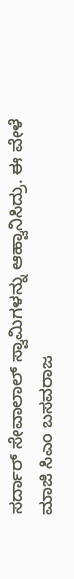ಸರ್ದಾರ್ ಸೇವಾಲಾಲ್ ಸ್ವಾಮಿಗಳನ್ನು ಆಹ್ವಾನಿಸಿದ್ರು. ಈ ವೇಳೆ ಮಾಜಿ ಸಿಎಂ ಬಸವರಾಜ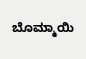ಬೊಮ್ಮಾಯಿ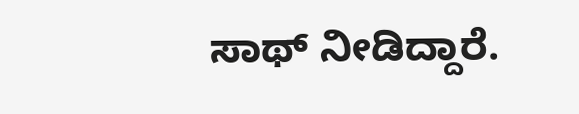ಸಾಥ್ ನೀಡಿದ್ದಾರೆ.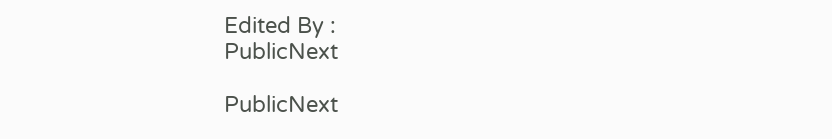Edited By :
PublicNext

PublicNext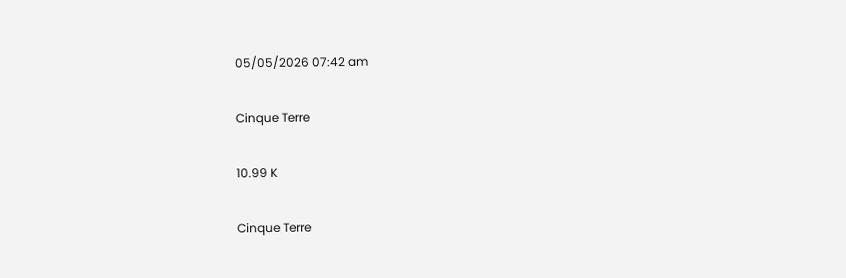05/05/2026 07:42 am

Cinque Terre

10.99 K

Cinque Terre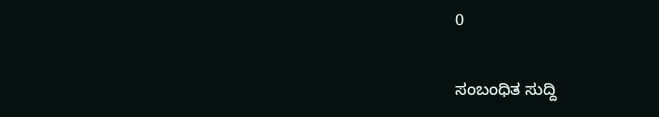0

ಸಂಬಂಧಿತ ಸುದ್ದಿ